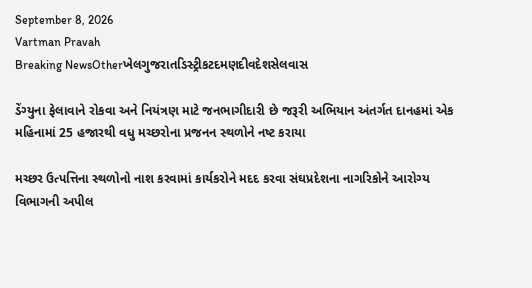September 8, 2026
Vartman Pravah
Breaking NewsOtherખેલગુજરાતડિસ્ટ્રીકટદમણદીવદેશસેલવાસ

ડેંગ્‍યુના ફેલાવાને રોકવા અને નિયંત્રણ માટે જનભાગીદારી છે જરૂરી અભિયાન અંતર્ગત દાનહમાં એક મહિનામાં 25 હજારથી વધુ મચ્‍છરોના પ્રજનન સ્‍થળોને નષ્‍ટ કરાયા

મચ્‍છર ઉત્‍પત્તિના સ્‍થળોનો નાશ કરવામાં કાર્યકરોને મદદ કરવા સંઘપ્રદેશના નાગરિકોને આરોગ્‍ય વિભાગની અપીલ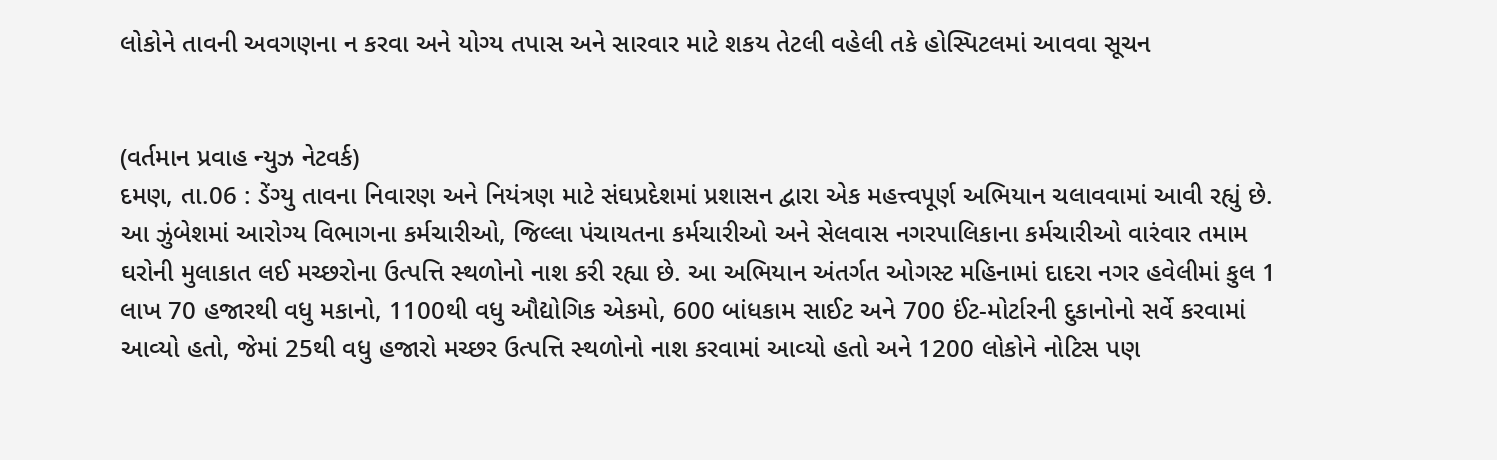લોકોને તાવની અવગણના ન કરવા અને યોગ્‍ય તપાસ અને સારવાર માટે શકય તેટલી વહેલી તકે હોસ્‍પિટલમાં આવવા સૂચન


(વર્તમાન પ્રવાહ ન્‍યુઝ નેટવર્ક)
દમણ, તા.06 : ડેંગ્‍યુ તાવના નિવારણ અને નિયંત્રણ માટે સંઘપ્રદેશમાં પ્રશાસન દ્વારા એક મહત્ત્વપૂર્ણ અભિયાન ચલાવવામાં આવી રહ્યું છે. આ ઝુંબેશમાં આરોગ્‍ય વિભાગના કર્મચારીઓ, જિલ્લા પંચાયતના કર્મચારીઓ અને સેલવાસ નગરપાલિકાના કર્મચારીઓ વારંવાર તમામ ઘરોની મુલાકાત લઈ મચ્‍છરોના ઉત્‍પત્તિ સ્‍થળોનો નાશ કરી રહ્યા છે. આ અભિયાન અંતર્ગત ઓગસ્‍ટ મહિનામાં દાદરા નગર હવેલીમાં કુલ 1 લાખ 70 હજારથી વધુ મકાનો, 1100થી વધુ ઔદ્યોગિક એકમો, 600 બાંધકામ સાઈટ અને 700 ઈંટ-મોર્ટારની દુકાનોનો સર્વે કરવામાં આવ્‍યો હતો, જેમાં 25થી વધુ હજારો મચ્‍છર ઉત્‍પત્તિ સ્‍થળોનો નાશ કરવામાં આવ્‍યો હતો અને 1200 લોકોને નોટિસ પણ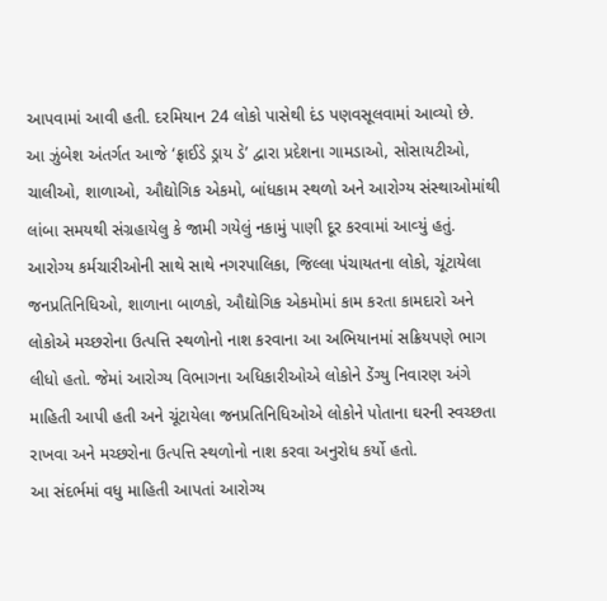આપવામાં આવી હતી. દરમિયાન 24 લોકો પાસેથી દંડ પણવસૂલવામાં આવ્‍યો છે.
આ ઝુંબેશ અંતર્ગત આજે ‘ફ્રાઈડે ડ્રાય ડે’ દ્વારા પ્રદેશના ગામડાઓ, સોસાયટીઓ, ચાલીઓ, શાળાઓ, ઔદ્યોગિક એકમો, બાંધકામ સ્‍થળો અને આરોગ્‍ય સંસ્‍થાઓમાંથી લાંબા સમયથી સંગ્રહાયેલુ કે જામી ગયેલું નકામું પાણી દૂર કરવામાં આવ્‍યું હતું. આરોગ્‍ય કર્મચારીઓની સાથે સાથે નગરપાલિકા, જિલ્લા પંચાયતના લોકો, ચૂંટાયેલા જનપ્રતિનિધિઓ, શાળાના બાળકો, ઔદ્યોગિક એકમોમાં કામ કરતા કામદારો અને લોકોએ મચ્‍છરોના ઉત્‍પત્તિ સ્‍થળોનો નાશ કરવાના આ અભિયાનમાં સક્રિયપણે ભાગ લીધો હતો. જેમાં આરોગ્‍ય વિભાગના અધિકારીઓએ લોકોને ડેંગ્‍યુ નિવારણ અંગે માહિતી આપી હતી અને ચૂંટાયેલા જનપ્રતિનિધિઓએ લોકોને પોતાના ઘરની સ્‍વચ્‍છતા રાખવા અને મચ્‍છરોના ઉત્‍પત્તિ સ્‍થળોનો નાશ કરવા અનુરોધ કર્યો હતો.
આ સંદર્ભમાં વધુ માહિતી આપતાં આરોગ્‍ય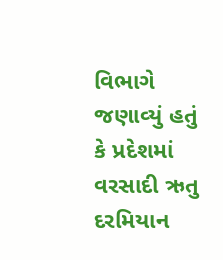વિભાગે જણાવ્‍યું હતું કે પ્રદેશમાં વરસાદી ઋતુ દરમિયાન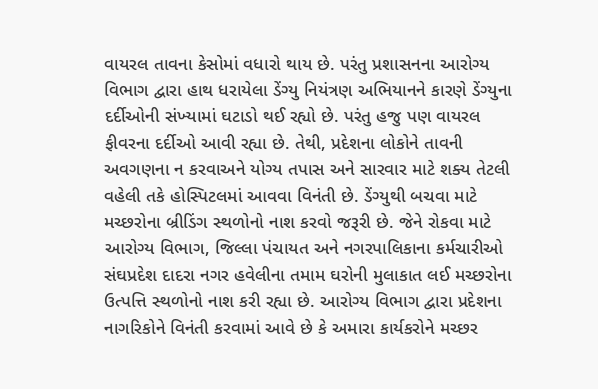વાયરલ તાવના કેસોમાં વધારો થાય છે. પરંતુ પ્રશાસનના આરોગ્‍ય વિભાગ દ્વારા હાથ ધરાયેલા ડેંગ્‍યુ નિયંત્રણ અભિયાનને કારણે ડેંગ્‍યુના દર્દીઓની સંખ્‍યામાં ઘટાડો થઈ રહ્યો છે. પરંતુ હજુ પણ વાયરલ ફીવરના દર્દીઓ આવી રહ્યા છે. તેથી, પ્રદેશના લોકોને તાવની અવગણના ન કરવાઅને યોગ્‍ય તપાસ અને સારવાર માટે શક્‍ય તેટલી વહેલી તકે હોસ્‍પિટલમાં આવવા વિનંતી છે. ડેંગ્‍યુથી બચવા માટે મચ્‍છરોના બ્રીડિંગ સ્‍થળોનો નાશ કરવો જરૂરી છે. જેને રોકવા માટે આરોગ્‍ય વિભાગ, જિલ્લા પંચાયત અને નગરપાલિકાના કર્મચારીઓ સંઘપ્રદેશ દાદરા નગર હવેલીના તમામ ઘરોની મુલાકાત લઈ મચ્‍છરોના ઉત્‍પત્તિ સ્‍થળોનો નાશ કરી રહ્યા છે. આરોગ્‍ય વિભાગ દ્વારા પ્રદેશના નાગરિકોને વિનંતી કરવામાં આવે છે કે અમારા કાર્યકરોને મચ્‍છર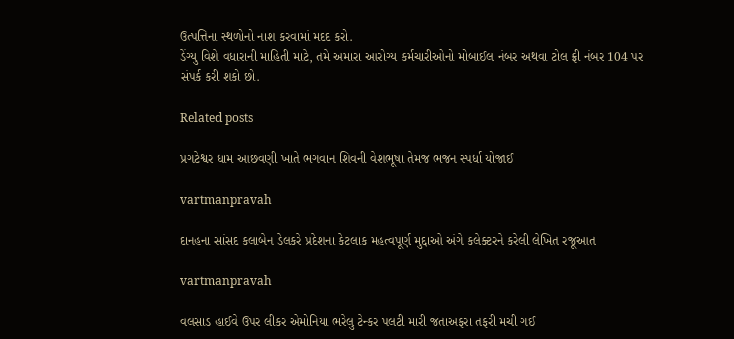ઉત્‍પત્તિના સ્‍થળોનો નાશ કરવામાં મદદ કરો.
ડેંગ્‍યુ વિશે વધારાની માહિતી માટે, તમે અમારા આરોગ્‍ય કર્મચારીઓનો મોબાઈલ નંબર અથવા ટોલ ફ્રી નંબર 104 પર સંપર્ક કરી શકો છો.

Related posts

પ્રગટેશ્વર ધામ આછવણી ખાતે ભગવાન શિવની વેશભૂષા તેમજ ભજન સ્પર્ધા યોજાઈ

vartmanpravah

દાનહના સાંસદ કલાબેન ડેલકરે પ્રદેશના કેટલાક મહત્‍વપૂર્ણ મુદ્દાઓ અંગે કલેક્‍ટરને કરેલી લેખિત રજૂઆત

vartmanpravah

વલસાડ હાઈવે ઉપર લીકર એમોનિયા ભરેલુ ટેન્‍કર પલટી મારી જતાઅફરા તફરી મચી ગઈ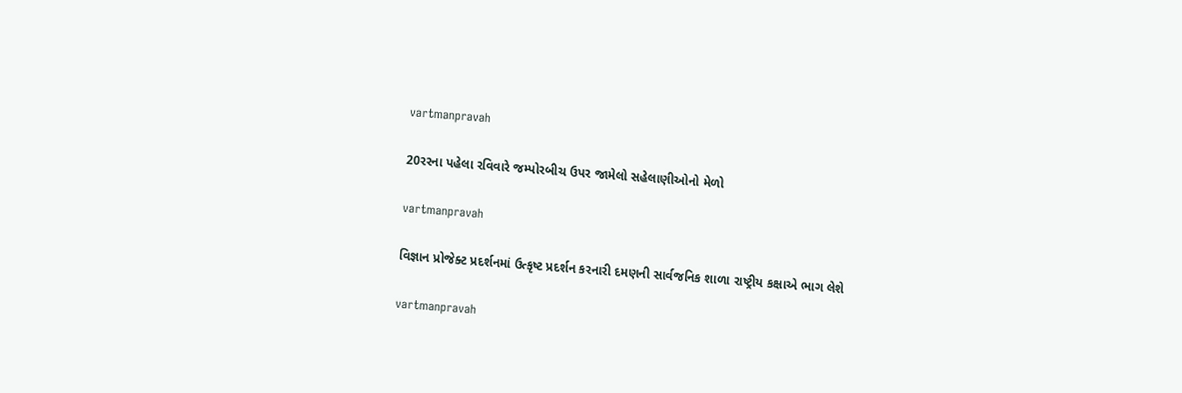vartmanpravah

20રરના પહેલા રવિવારે જમ્‍પોરબીચ ઉપર જામેલો સહેલાણીઓનો મેળો

vartmanpravah

વિજ્ઞાન પ્રોજેક્‍ટ પ્રદર્શનમાં ઉત્‍કૃષ્‍ટ પ્રદર્શન કરનારી દમણની સાર્વજનિક શાળા રાષ્ટ્રીય કક્ષાએ ભાગ લેશે

vartmanpravah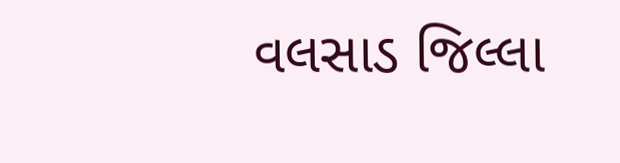વલસાડ જિલ્લા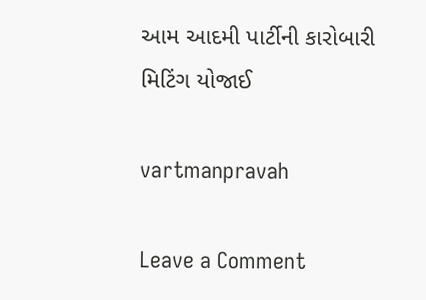આમ આદમી પાર્ટીની કારોબારી મિટિંગ યોજાઈ

vartmanpravah

Leave a Comment